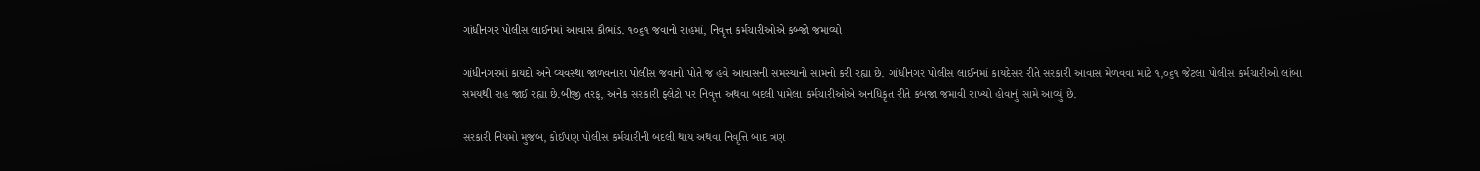ગાંધીનગર પોલીસ લાઈનમાં આવાસ કૌભાંડ. ૧૦૬૧ જવાનો રાહમાં, નિવૃત્ત કર્મચારીઓએ કબ્જો જમાવ્યો

ગાંધીનગરમાં કાયદો અને વ્યવસ્થા જાળવનારા પોલીસ જવાનો પોતે જ હવે આવાસની સમસ્યાનો સામનો કરી રહ્યા છે. ગાંધીનગર પોલીસ લાઈનમાં કાયદેસર રીતે સરકારી આવાસ મેળવવા માટે ૧,૦૬૧ જેટલા પોલીસ કર્મચારીઓ લાંબા સમયથી રાહ જાઈ રહ્યા છે.બીજી તરફ, અનેક સરકારી ફ્લેટો પર નિવૃત્ત અથવા બદલી પામેલા કર્મચારીઓએ અનધિકૃત રીતે કબજા જમાવી રાખ્યો હોવાનું સામે આવ્યું છે.

સરકારી નિયમો મુજબ, કોઈપણ પોલીસ કર્મચારીની બદલી થાય અથવા નિવૃત્તિ બાદ ત્રણ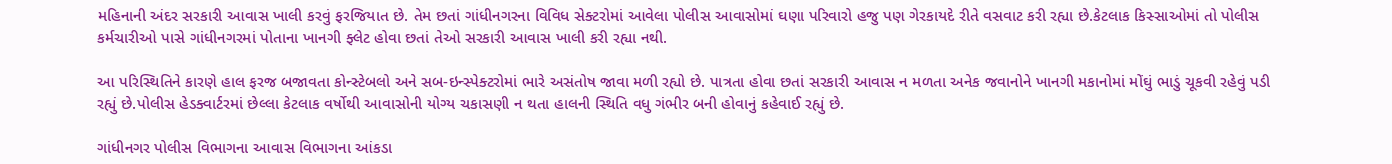મહિનાની અંદર સરકારી આવાસ ખાલી કરવું ફરજિયાત છે. તેમ છતાં ગાંધીનગરના વિવિધ સેક્ટરોમાં આવેલા પોલીસ આવાસોમાં ઘણા પરિવારો હજુ પણ ગેરકાયદે રીતે વસવાટ કરી રહ્યા છે.કેટલાક કિસ્સાઓમાં તો પોલીસ કર્મચારીઓ પાસે ગાંધીનગરમાં પોતાના ખાનગી ફ્લેટ હોવા છતાં તેઓ સરકારી આવાસ ખાલી કરી રહ્યા નથી.

આ પરિસ્થિતિને કારણે હાલ ફરજ બજાવતા કોન્સ્ટેબલો અને સબ-ઇન્સ્પેક્ટરોમાં ભારે અસંતોષ જાવા મળી રહ્યો છે. પાત્રતા હોવા છતાં સરકારી આવાસ ન મળતા અનેક જવાનોને ખાનગી મકાનોમાં મોંઘું ભાડું ચૂકવી રહેવું પડી રહ્યું છે.પોલીસ હેડક્વાર્ટરમાં છેલ્લા કેટલાક વર્ષોથી આવાસોની યોગ્ય ચકાસણી ન થતા હાલની સ્થિતિ વધુ ગંભીર બની હોવાનું કહેવાઈ રહ્યું છે.

ગાંધીનગર પોલીસ વિભાગના આવાસ વિભાગના આંકડા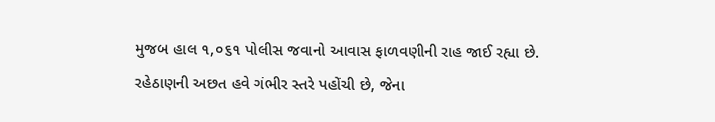મુજબ હાલ ૧,૦૬૧ પોલીસ જવાનો આવાસ ફાળવણીની રાહ જાઈ રહ્યા છે. રહેઠાણની અછત હવે ગંભીર સ્તરે પહોંચી છે, જેના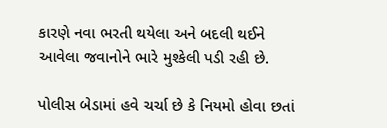કારણે નવા ભરતી થયેલા અને બદલી થઈને આવેલા જવાનોને ભારે મુશ્કેલી પડી રહી છે.

પોલીસ બેડામાં હવે ચર્ચા છે કે નિયમો હોવા છતાં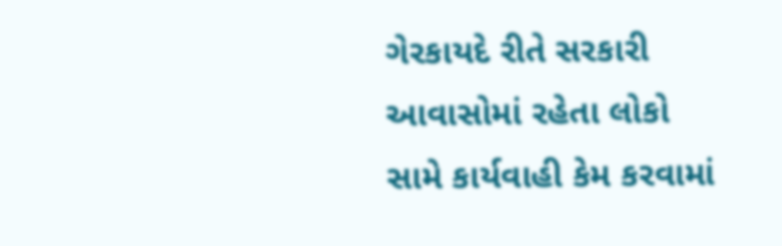ગેરકાયદે રીતે સરકારી આવાસોમાં રહેતા લોકો સામે કાર્યવાહી કેમ કરવામાં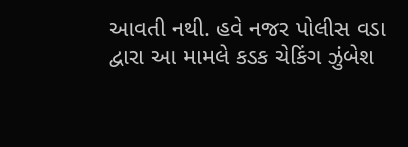આવતી નથી. હવે નજર પોલીસ વડા દ્વારા આ મામલે કડક ચેકિંગ ઝુંબેશ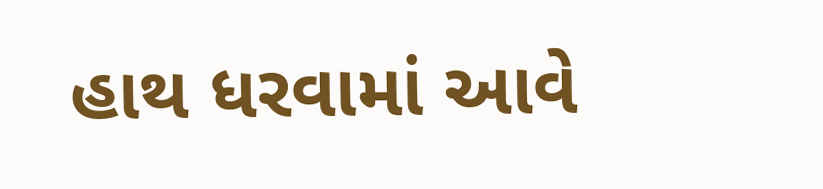હાથ ધરવામાં આવે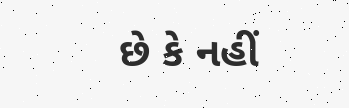છે કે નહીં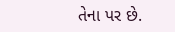તેના પર છે.